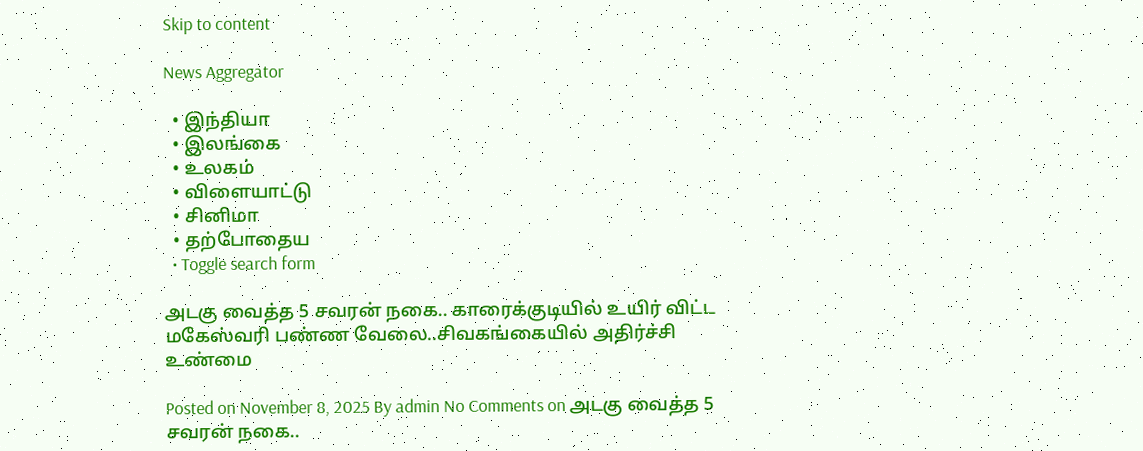Skip to content

News Aggregator

  • இந்தியா
  • இலங்கை
  • உலகம்
  • விளையாட்டு
  • சினிமா
  • தற்போதைய
  • Toggle search form

அடகு வைத்த 5 சவரன் நகை.. காரைக்குடியில் உயிர் விட்ட மகேஸ்வரி பண்ண வேலை..சிவகங்கையில் அதிர்ச்சி உண்மை

Posted on November 8, 2025 By admin No Comments on அடகு வைத்த 5 சவரன் நகை..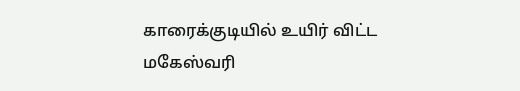காரைக்குடியில் உயிர் விட்ட மகேஸ்வரி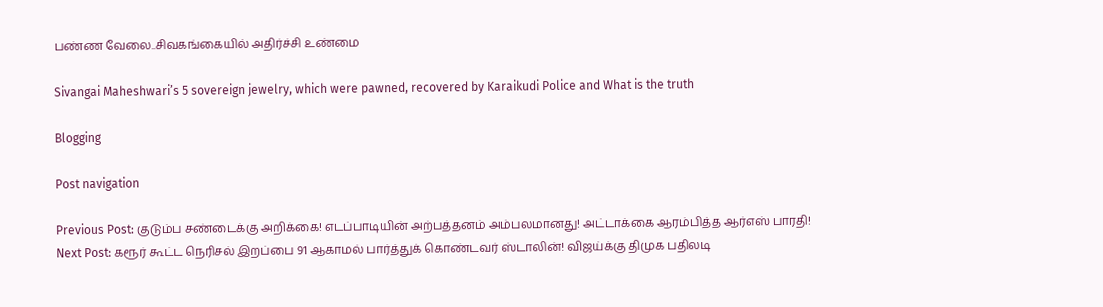பண்ண வேலை..சிவகங்கையில் அதிர்ச்சி உண்மை

Sivangai Maheshwari’s 5 sovereign jewelry, which were pawned, recovered by Karaikudi Police and What is the truth

Blogging

Post navigation

Previous Post: குடும்ப சண்டைக்கு அறிக்கை! எடப்பாடியின் அற்பத்தனம் அம்பலமானது! அட்டாக்கை ஆரம்பித்த ஆர்எஸ் பாரதி!
Next Post: கரூர் கூட்ட நெரிசல் இறப்பை 91 ஆகாமல் பார்த்துக் கொண்டவர் ஸ்டாலின்! விஜய்க்கு திமுக பதிலடி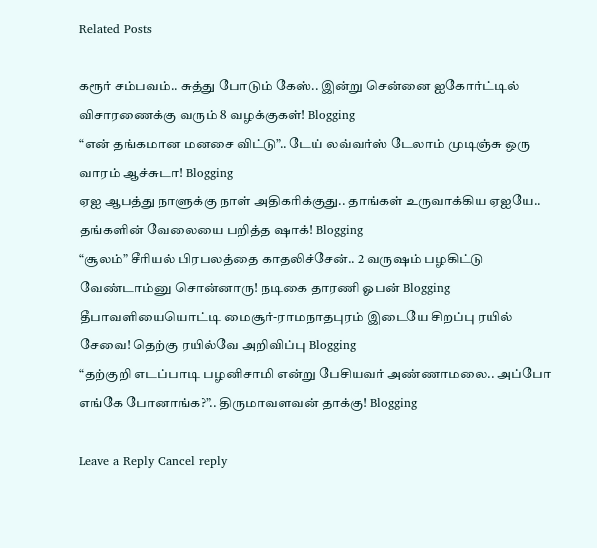Related Posts

கரூர் சம்பவம்.. சுத்து போடும் கேஸ்.. இன்று சென்னை ஐகோர்ட்டில் விசாரணைக்கு வரும் 8 வழக்குகள்! Blogging
“என் தங்கமான மனசை விட்டு”.. டேய் லவ்வர்ஸ் டேலாம் முடிஞ்சு ஒரு வாரம் ஆச்சுடா! Blogging
ஏஐ ஆபத்து நாளுக்கு நாள் அதிகரிக்குது.. தாங்கள் உருவாக்கிய ஏஐயே.. தங்களின் வேலையை பறித்த ஷாக்! Blogging
“சூலம்” சீரியல் பிரபலத்தை காதலிச்சேன்.. 2 வருஷம் பழகிட்டு வேண்டாம்னு சொன்னாரு! நடிகை தாரணி ஓபன் Blogging
தீபாவளியையொட்டி மைசூர்-ராமநாதபுரம் இடையே சிறப்பு ரயில் சேவை! தெற்கு ரயில்வே அறிவிப்பு Blogging
“தற்குறி எடப்பாடி பழனிசாமி என்று பேசியவர் அண்ணாமலை.. அப்போ எங்கே போனாங்க?”.. திருமாவளவன் தாக்கு! Blogging

Leave a Reply Cancel reply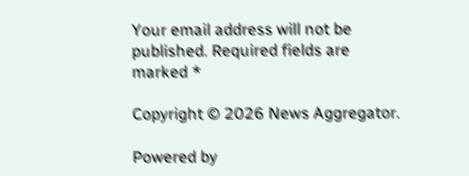Your email address will not be published. Required fields are marked *

Copyright © 2026 News Aggregator.

Powered by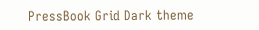PressBook Grid Dark theme